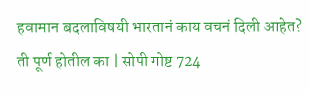हवामान बदलाविषयी भारतानं काय वचनं दिली आहेत? ती पूर्ण होतील का | सोपी गोष्ट 724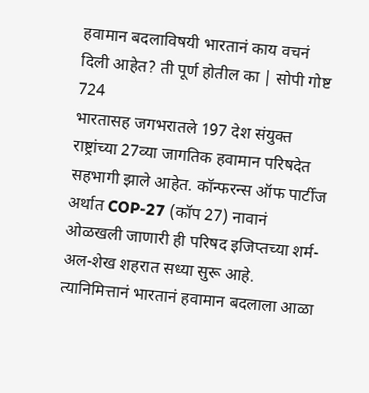हवामान बदलाविषयी भारतानं काय वचनं दिली आहेत? ती पूर्ण होतील का | सोपी गोष्ट 724
भारतासह जगभरातले 197 देश संयुक्त राष्ट्रांच्या 27व्या जागतिक हवामान परिषदेत सहभागी झाले आहेत. कॉन्फरन्स ऑफ पार्टीज अर्थात COP-27 (कॉप 27) नावानं ओळखली जाणारी ही परिषद इजिप्तच्या शर्म-अल-शेख शहरात सध्या सुरू आहे.
त्यानिमित्तानं भारतानं हवामान बदलाला आळा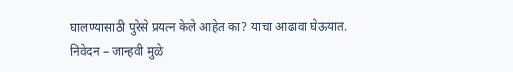घालण्यासाठी पुरेसे प्रयत्न केले आहेत का? याचा आढावा घेऊयात.
निवेदन – जान्हवी मुळे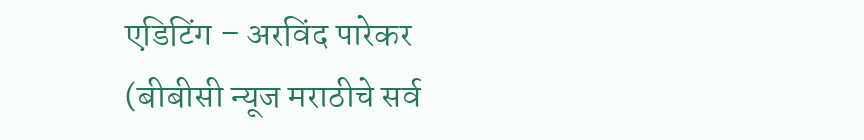एडिटिंग – अरविंद पारेकर
(बीबीसी न्यूज मराठीचे सर्व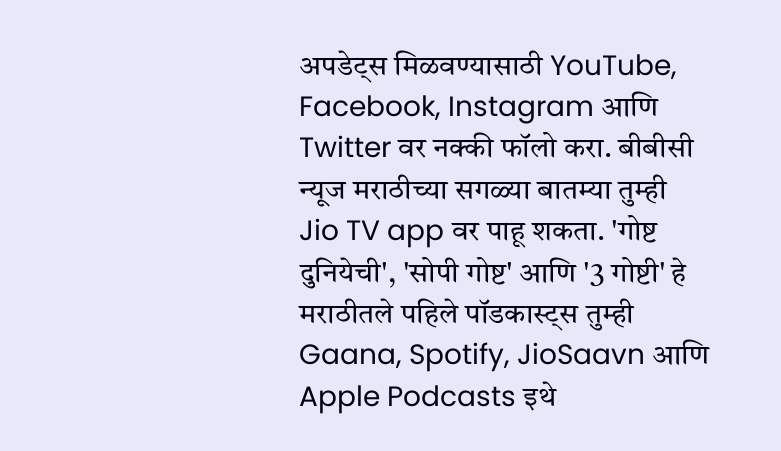अपडेट्स मिळवण्यासाठी YouTube, Facebook, Instagram आणि Twitter वर नक्की फॉलो करा. बीबीसी न्यूज मराठीच्या सगळ्या बातम्या तुम्ही Jio TV app वर पाहू शकता. 'गोष्ट दुनियेची', 'सोपी गोष्ट' आणि '3 गोष्टी' हे मराठीतले पहिले पॉडकास्ट्स तुम्ही Gaana, Spotify, JioSaavn आणि Apple Podcasts इथे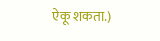ऐकू शकता.)